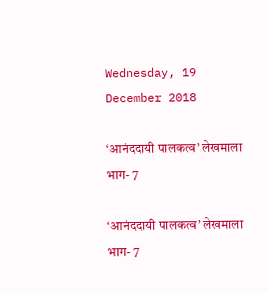Wednesday, 19 December 2018

‘आनंददायी पालकत्व’ लेखमाला भाग- 7

‘आनंददायी पालकत्व’ लेखमाला भाग- 7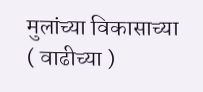मुलांच्या विकासाच्या ( वाढीच्या )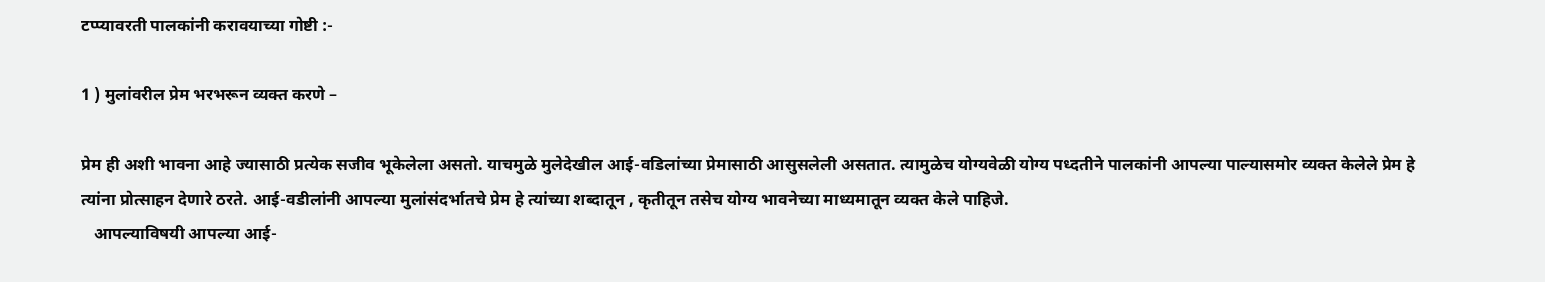टप्प्यावरती पालकांनी करावयाच्या गोष्टी :-

1 ) मुलांवरील प्रेम भरभरून व्यक्त करणे –

प्रेम ही अशी भावना आहे ज्यासाठी प्रत्येक सजीव भूकेलेला असतो. याचमुळे मुलेदेखील आई-वडिलांच्या प्रेमासाठी आसुसलेली असतात. त्यामुळेच योग्यवेळी योग्य पध्दतीने पालकांनी आपल्या पाल्यासमोर व्यक्त केलेले प्रेम हे त्यांना प्रोत्साहन देणारे ठरते. आई-वडीलांनी आपल्या मुलांसंदर्भातचे प्रेम हे त्यांच्या शब्दातून , कृतीतून तसेच योग्य भावनेच्या माध्यमातून व्यक्त केले पाहिजे.
   आपल्याविषयी आपल्या आई-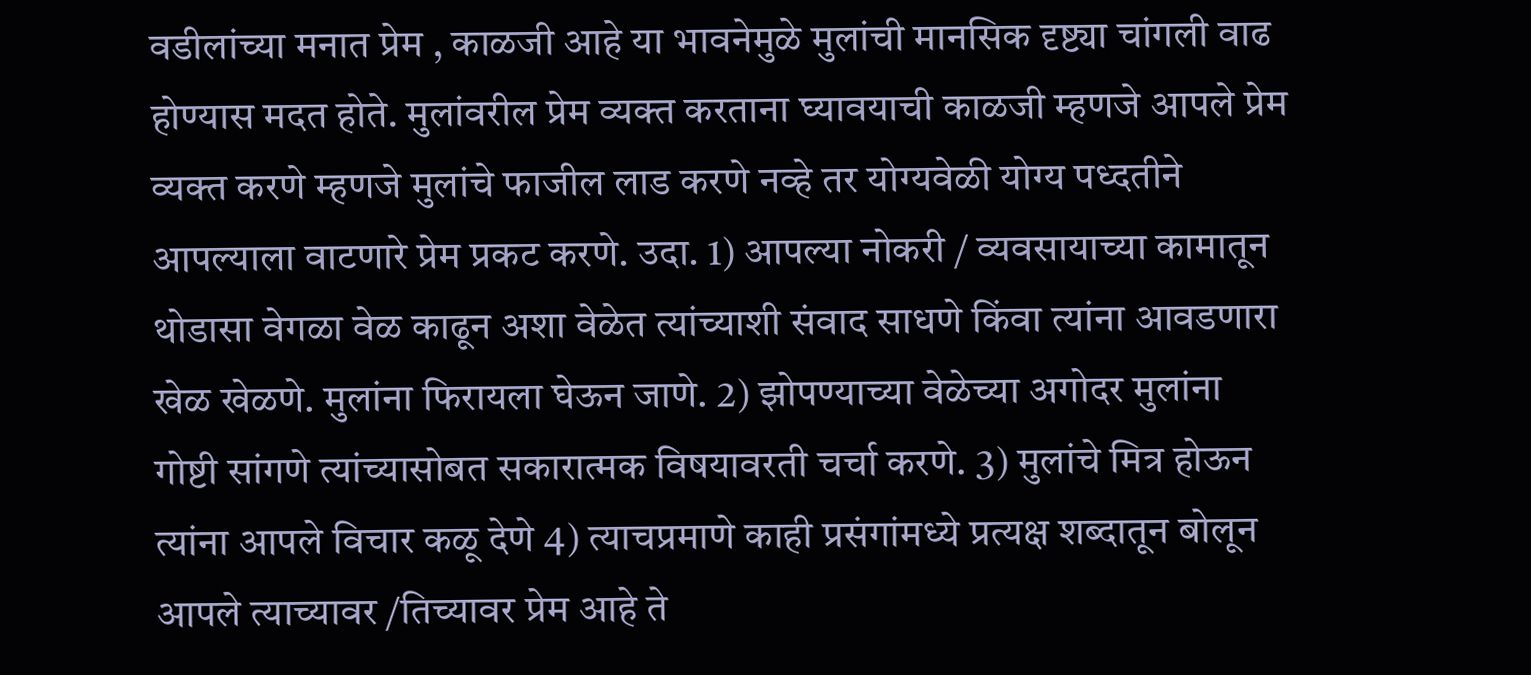वडीलांच्या मनात प्रेम , काळजी आहे या भावनेमुळे मुलांची मानसिक दृष्ट्या चांगली वाढ होण्यास मदत होते. मुलांवरील प्रेम व्यक्त करताना घ्यावयाची काळजी म्हणजे आपले प्रेम व्यक्त करणे म्हणजे मुलांचे फाजील लाड करणे नव्हे तर योग्यवेळी योग्य पध्दतीने आपल्याला वाटणारे प्रेम प्रकट करणे. उदा. 1) आपल्या नोकरी / व्यवसायाच्या कामातून थोडासा वेगळा वेळ काढून अशा वेळेत त्यांच्याशी संवाद साधणे किंवा त्यांना आवडणारा खेळ खेळणे. मुलांना फिरायला घेऊन जाणे. 2) झोपण्याच्या वेळेच्या अगोदर मुलांना गोष्टी सांगणे त्यांच्यासोबत सकारात्मक विषयावरती चर्चा करणे. 3) मुलांचे मित्र होऊन त्यांना आपले विचार कळू देणे 4) त्याचप्रमाणे काही प्रसंगांमध्ये प्रत्यक्ष शब्दातून बोलून आपले त्याच्यावर /तिच्यावर प्रेम आहे ते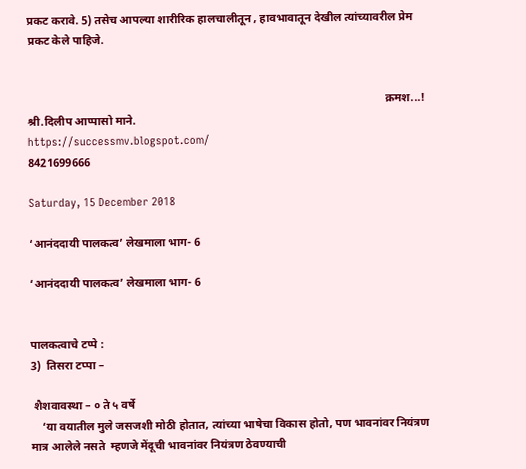प्रकट करावे. 5) तसेच आपल्या शारीरिक हालचालीतून , हावभावातून देखील त्यांच्यावरील प्रेम प्रकट केले पाहिजे.


                                                                                                                             क्रमश...!
श्री.दिलीप आप्पासो माने.
https://successmv.blogspot.com/
8421699666

Saturday, 15 December 2018

‘आनंददायी पालकत्व’ लेखमाला भाग- 6

‘आनंददायी पालकत्व’ लेखमाला भाग- 6


पालकत्वाचे टप्पे :
3)  तिसरा टप्पा –

 शैशवावस्था – ० ते ५ वर्षे
    ‘या वयातील मुले जसजशी मोठी होतात, त्यांच्या भाषेचा विकास होतो, पण भावनांवर नियंत्रण मात्र आलेले नसते  म्हणजे मेंदूची भावनांवर नियंत्रण ठेवण्याची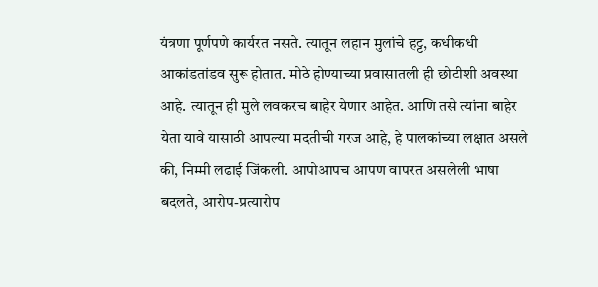यंत्रणा पूर्णपणे कार्यरत नसते. त्यातून लहान मुलांचे हट्ट, कधीकधी आकांडतांडव सुरू होतात. मोठे होण्याच्या प्रवासातली ही छोटीशी अवस्था आहे. त्यातून ही मुले लवकरच बाहेर येणार आहेत. आणि तसे त्यांना बाहेर येता यावे यासाठी आपल्या मदतीची गरज आहे, हे पालकांच्या लक्षात असले की, निम्मी लढाई जिंकली. आपोआपच आपण वापरत असलेली भाषा बदलते, आरोप-प्रत्यारोप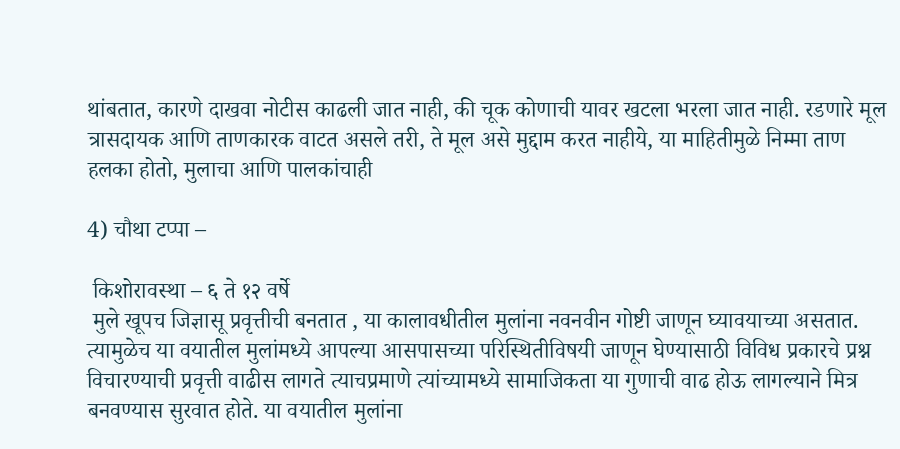थांबतात, कारणे दाखवा नोटीस काढली जात नाही, की चूक कोणाची यावर खटला भरला जात नाही. रडणारे मूल त्रासदायक आणि ताणकारक वाटत असले तरी, ते मूल असे मुद्दाम करत नाहीये, या माहितीमुळे निम्मा ताण हलका होतो, मुलाचा आणि पालकांचाही

4) चौथा टप्पा –

 किशोरावस्था – ६ ते १२ वर्षे
 मुले खूपच जिज्ञासू प्रवृत्तीची बनतात , या कालावधीतील मुलांना नवनवीन गोष्टी जाणून घ्यावयाच्या असतात. त्यामुळेच या वयातील मुलांमध्ये आपल्या आसपासच्या परिस्थितीविषयी जाणून घेण्यासाठी विविध प्रकारचे प्रश्न विचारण्याची प्रवृत्ती वाढीस लागते त्याचप्रमाणे त्यांच्यामध्ये सामाजिकता या गुणाची वाढ होऊ लागल्याने मित्र बनवण्यास सुरवात होते. या वयातील मुलांना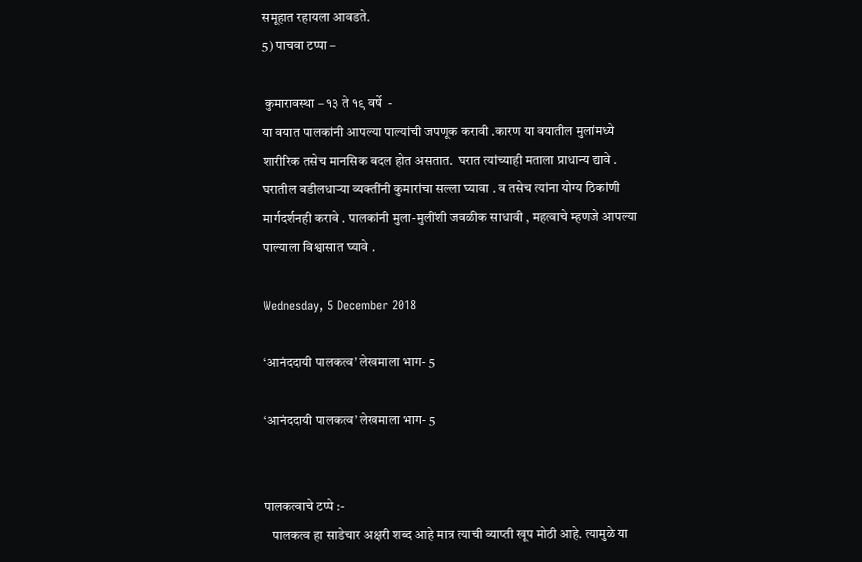समूहात रहायला आवडते.
5) पाचवा टप्पा –

 कुमारावस्था – १३ ते १९ वर्षे  -
या वयात पालकांनी आपल्या पाल्यांची जपणूक करावी .कारण या वयातील मुलांमध्ये शारीरिक तसेच मानसिक बदल होत असतात.  घरात त्यांच्याही मताला प्राधान्य द्यावे . घरातील वडीलधाऱ्या व्यक्तींनी कुमारांचा सल्ला घ्यावा . व तसेच त्यांना योग्य ठिकांणी मार्गदर्शनही करावे . पालकांनी मुला-मुलींशी जवळीक साधावी , महत्वाचे म्हणजे आपल्या पाल्याला विश्वासात घ्यावे .

Wednesday, 5 December 2018

‘आनंददायी पालकत्व’ लेखमाला भाग- 5

‘आनंददायी पालकत्व’ लेखमाला भाग- 5


पालकत्वाचे टप्पे :-
   पालकत्व हा साडेचार अक्षरी शब्द आहे मात्र त्याची व्याप्ती खूप मोठी आहे. त्यामुळे या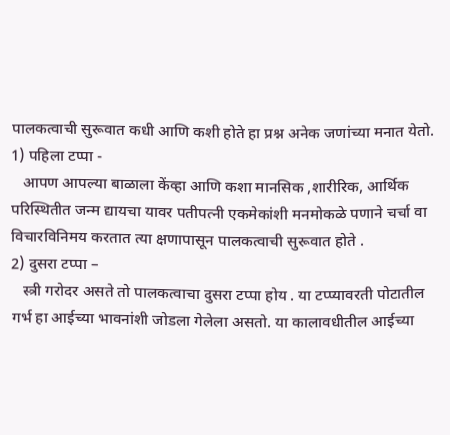पालकत्वाची सुरूवात कधी आणि कशी होते हा प्रश्न अनेक जणांच्या मनात येतो.
1) पहिला टप्पा -
   आपण आपल्या बाळाला केंव्हा आणि कशा मानसिक ,शारीरिक, आर्थिक परिस्थितीत जन्म द्यायचा यावर पतीपत्नी एकमेकांशी मनमोकळे पणाने चर्चा वा विचारविनिमय करतात त्या क्षणापासून पालकत्वाची सुरूवात होते .
2) दुसरा टप्पा –
   स्त्री गरोदर असते तो पालकत्वाचा दुसरा टप्पा होय . या टप्प्यावरती पोटातील गर्भ हा आईच्या भावनांशी जोडला गेलेला असतो. या कालावधीतील आईच्या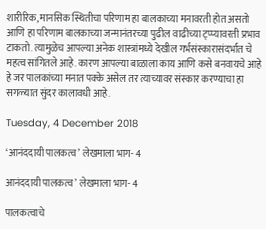शारीरिक, मानसिक स्थितीचा परिणाम हा बालकाच्या मनावरती होत असतो आणि हा परिणाम बालकाच्या जन्मानंतरच्या पुढील वाढीच्या ट्प्प्यावरती प्रभाव टाकतो. त्यामुळेच आपल्या अनेक शास्त्रांमध्ये देखील गर्भसंस्कारासंदर्भात चे महत्व सांगितले आहे. कारण आपल्या बाळाला काय आणि कसे बनवायचे आहे हे जर पालकांच्या मनात पक्के असेल तर त्याच्यावर संस्कार करण्याचा हा सगळ्यात सुंदर कालावधी आहे.

Tuesday, 4 December 2018

‘आनंददायी पालकत्व’ लेखमाला भाग- 4

आनंददायी पालकत्व’ लेखमाला भाग- 4

पालकत्वाचे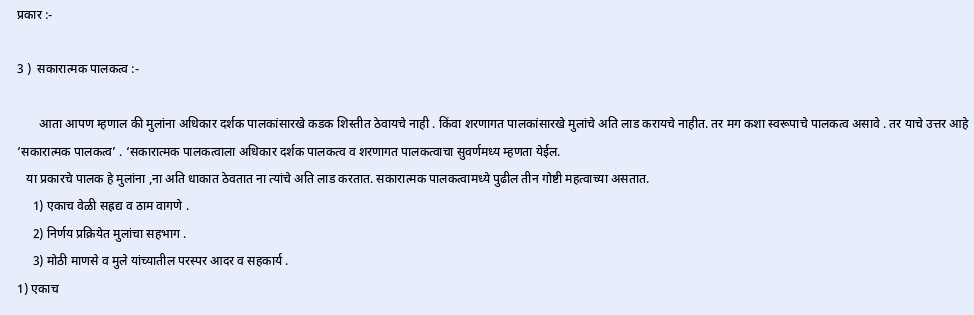प्रकार :-

3 )  सकारात्मक पालकत्व :-

       आता आपण म्हणाल की मुलांना अधिकार दर्शक पालकांसारखे कडक शिस्तीत ठेवायचे नाही . किंवा शरणागत पालकांसारखे मुलांचे अति लाड करायचे नाहीत. तर मग कशा स्वरूपाचे पालकत्व असावे . तर याचे उत्तर आहे ‘सकारात्मक पालकत्व’ . ‘सकारात्मक पालकत्वाला अधिकार दर्शक पालकत्व व शरणागत पालकत्वाचा सुवर्णमध्य म्हणता येईल.
   या प्रकारचे पालक हे मुलांना ,ना अति धाकात ठेवतात ना त्यांचे अति लाड करतात. सकारात्मक पालकत्वामध्ये पुढील तीन गोष्टी महत्वाच्या असतात.
     1) एकाच वेळी सह्रद्य व ठाम वागणे .
     2) निर्णय प्रक्रियेत मुलांचा सहभाग .
     3) मोठी माणसे व मुले यांच्यातील परस्पर आदर व सहकार्य .
1) एकाच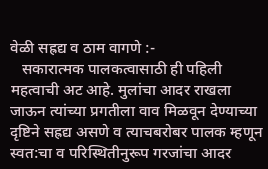वेळी सह्रद्य व ठाम वागणे :-
   सकारात्मक पालकत्वासाठी ही पहिली महत्वाची अट आहे. मुलांचा आदर राखला जाऊन त्यांच्या प्रगतीला वाव मिळवून देण्याच्या दृष्टिने सह्रद्य असणे व त्याचबरोबर पालक म्हणून स्वत:चा व परिस्थितीनुरूप गरजांचा आदर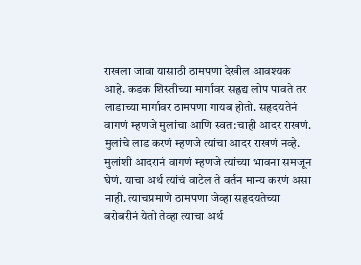राखला जावा यासाठी ठामपणा देखील आवश्यक आहे. कडक शिस्तीच्या मार्गावर सह्रद्य लोप पावते तर लाडाच्या मार्गावर ठामपणा गायब होतो. सहृदयतेनं वागणं म्हणजे मुलांचा आणि स्वत:चाही आदर राखणं. मुलांचे लाड करणं म्हणजे त्यांचा आदर राखणं नव्हे. मुलांशी आदरानं वागणं म्हणजे त्यांच्या भावना समजून घेणं. याचा अर्थ त्यांचं वाटेल ते वर्तन मान्य करणं असा नाही. त्याचप्रमाणे ठामपणा जेव्हा सहृदयतेच्या बरोबरीनं येतो तेव्हा त्याचा अर्थ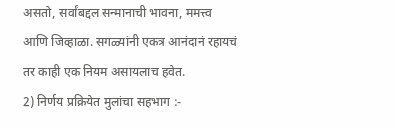असतो, सर्वांबद्दल सन्मानाची भावना, ममत्त्व आणि जिव्हाळा. सगळ्यांनी एकत्र आनंदानं रहायचं तर काही एक नियम असायलाच हवेत.
2) निर्णय प्रक्रियेत मुलांचा सहभाग :-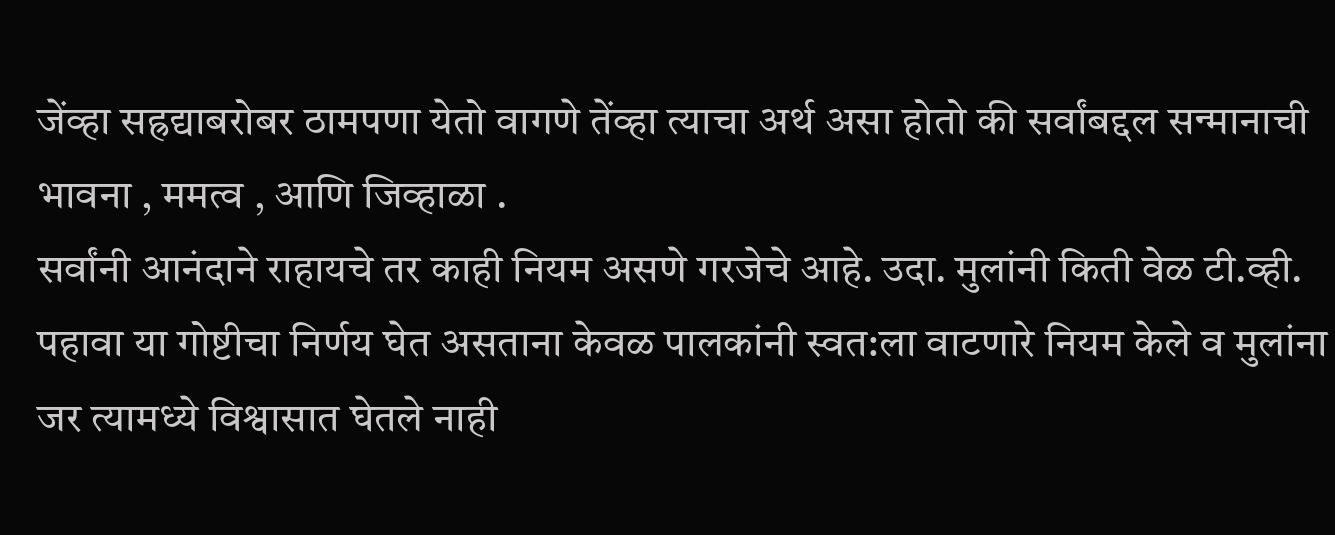जेंव्हा सह्रद्याबरोबर ठामपणा येतो वागणे तेंव्हा त्याचा अर्थ असा होतो की सर्वांबद्दल सन्मानाची भावना , ममत्व , आणि जिव्हाळा .
सर्वांनी आनंदाने राहायचे तर काही नियम असणे गरजेचे आहे. उदा. मुलांनी किती वेळ टी.व्ही. पहावा या गोष्टीचा निर्णय घेत असताना केवळ पालकांनी स्वत:ला वाटणारे नियम केले व मुलांना जर त्यामध्ये विश्वासात घेतले नाही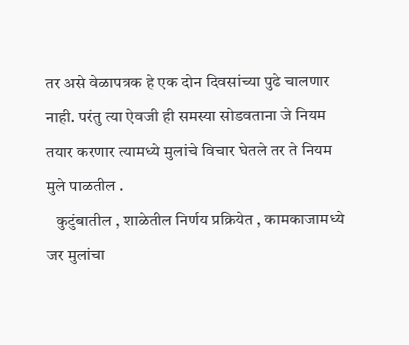तर असे वेळापत्रक हे एक दोन दिवसांच्या पुढे चालणार नाही. परंतु त्या ऐवजी ही समस्या सोडवताना जे नियम तयार करणार त्यामध्ये मुलांचे विचार घेतले तर ते नियम मुले पाळतील .
   कुटुंबातील , शाळेतील निर्णय प्रक्रियेत , कामकाजामध्ये जर मुलांचा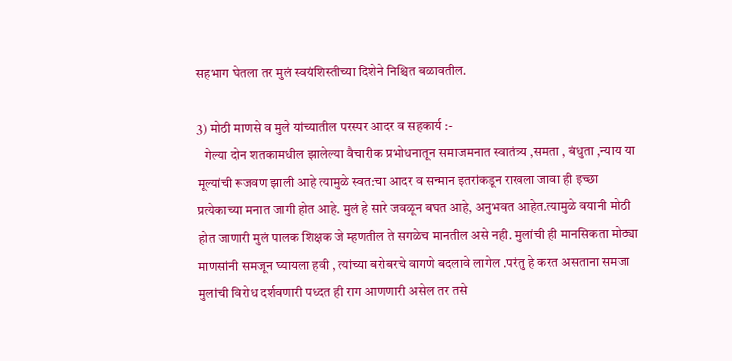सहभाग घेतला तर मुलं स्वयंशिस्तीच्या दिशेने निश्चित बळावतील.

3) मोठी माणसे व मुले यांच्यातील परस्पर आदर व सहकार्य :-
   गेल्या दोन शतकामधील झालेल्या वैचारीक प्रभोधनातून समाजमनात स्वातंत्र्य ,समता , बंधुता ,न्याय या मूल्यांची रूजवण झाली आहे त्यामुळे स्वत:चा आदर व सन्मान इतरांकडून राखला जावा ही इच्छा प्रत्येकाच्या मनात जागी होत आहे. मुलं हे सारे जवळून बघत आहे, अनुभवत आहेत.त्यामुळे वयानी मोठी होत जाणारी मुलं पालक शिक्षक जे म्हणतील ते सगळेच मानतील असे नही. मुलांची ही मानसिकता मोठ्या माणसांनी समजून घ्यायला हवी , त्यांच्या बरोबरचे वागणे बदलावे लागेल .परंतु हे करत असताना समजा मुलांची विरोध दर्शवणारी पध्दत ही राग आणणारी असेल तर तसे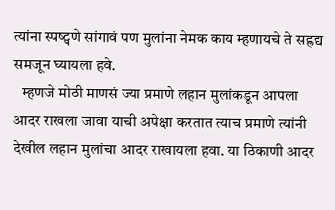त्यांना स्पष्ट्पणे सांगावं पण मुलांना नेमक काय म्हणायचे ते सह्रद्य समजून घ्यायला हवे.
   म्हणजे मोठी माणसं ज्या प्रमाणे लहान मुलांकडून आपला आदर राखला जावा याची अपेक्षा करतात त्याच प्रमाणे त्यांनी देखील लहान मुलांचा आदर राखायला हवा. या ठिकाणी आदर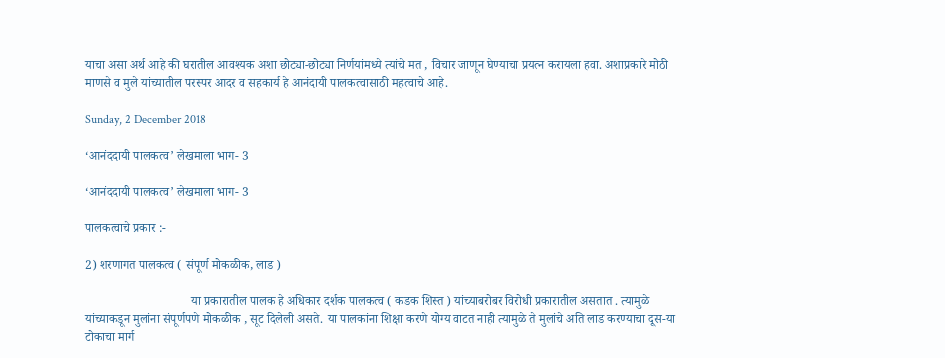याचा असा अर्थ आहे की घरातील आवश्यक अशा छोट्या-छोट्या निर्णयांमध्ये त्यांचे मत , विचार जाणून घेण्याचा प्रयत्न करायला हवा. अशाप्रकारे मोठी माणसे व मुले यांच्यातील परस्पर आदर व सहकार्य हे आनंदायी पालकत्वासाठी महत्वाचे आहे.

Sunday, 2 December 2018

‘आनंददायी पालकत्व’ लेखमाला भाग- 3

‘आनंददायी पालकत्व’ लेखमाला भाग- 3

पालकत्वाचे प्रकार :-

2) शरणागत पालकत्व ( संपूर्ण मोकळीक, लाड )

                                  या प्रकारातील पालक हे अधिकार दर्शक पालकत्व ( कडक शिस्त ) यांच्याबरोबर विरोधी प्रकारातील असतात . त्यामुळे यांच्याकडून मुलांना संपूर्णपणे मोकळीक , सूट दिलेली असते. या पालकांना शिक्षा करणे योग्य वाटत नाही त्यामुळे ते मुलांचे अति लाड करण्याचा दूस-या टोकाचा मार्ग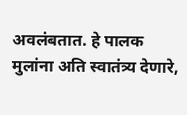अवलंबतात. हे पालक मुलांना अति स्वातंत्र्य देणारे,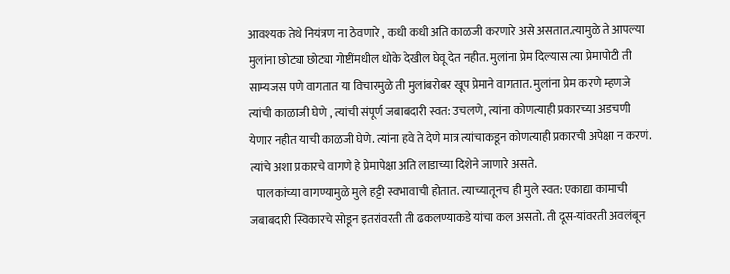आवश्यक तेथे नियंत्रण ना ठेवणारे , कधी कधी अति काळजी करणारे असे असतात.त्यामुळे ते आपल्या मुलांना छोट्या छोट्या गोष्टींमधील धोके देखील घेवू देत नहीत. मुलांना प्रेम दिल्यास त्या प्रेमापोटी ती साम्यजस पणे वागतात या विचारमुळे ती मुलांबरोबर खूप प्रेमाने वागतात. मुलांना प्रेम करणे म्हणजे त्यांची काळाजी घेणे , त्यांची संपूर्ण जबाबदारी स्वत: उचलणे, त्यांना कोणत्याही प्रकारच्या अडचणी येणार नहीत याची काळजी घेणे. त्यांना हवे ते देणे मात्र त्यांचाकडून कोणत्याही प्रकारची अपेक्षा न करणं. त्यांचे अशा प्रकारचे वागणे हे प्रेमापेक्षा अति लाडाच्या दिशेने जाणारे असते.
   पालकांच्या वागण्यामुळे मुले हट्टी स्वभावाची होतात. त्याच्यातूनच ही मुले स्वत: एकाद्या कामाची जबाबदारी स्विकारचे सोडून इतरांवरती ती ढकलण्याकडे यांचा कल असतो. ती दूस-यांवरती अवलंबून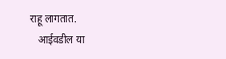राहू लागतात.
   आईवडील या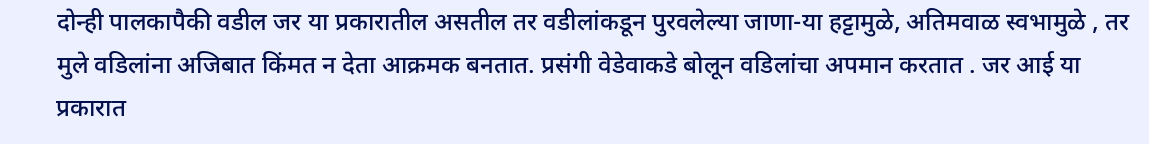दोन्ही पालकापैकी वडील जर या प्रकारातील असतील तर वडीलांकडून पुरवलेल्या जाणा-या हट्टामुळे, अतिमवाळ स्वभामुळे , तर मुले वडिलांना अजिबात किंमत न देता आक्रमक बनतात. प्रसंगी वेडेवाकडे बोलून वडिलांचा अपमान करतात . जर आई या प्रकारात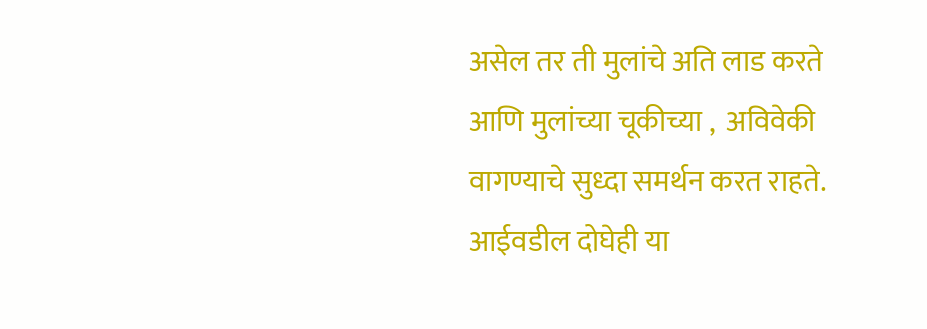असेल तर ती मुलांचे अति लाड करते आणि मुलांच्या चूकीच्या ,  अविवेकी वागण्याचे सुध्दा समर्थन करत राहते. आईवडील दोघेही या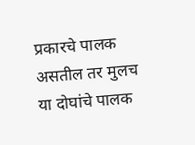प्रकारचे पालक असतील तर मुलच या दोघांचे पालक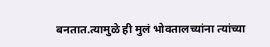बनतात.त्यामुळे ही मुलं भोवतालच्यांना त्यांच्या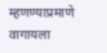म्हणण्याप्रमाणे वागायला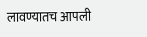लावण्यातच आपली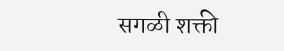सगळी शक्ती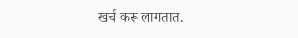खर्च करू लागतात.